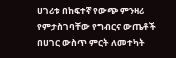ሀገሪቱ በከፍተኛ የውጭ ምንዛሪ የምታስገባቸው የግብርና ውጤቶች በሀገር ውስጥ ምርት ለመተካት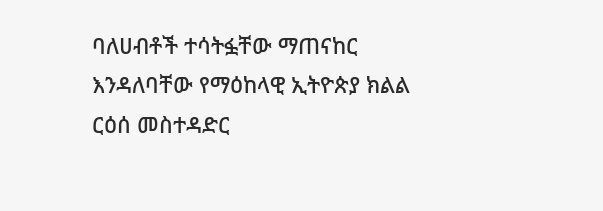ባለሀብቶች ተሳትፏቸው ማጠናከር እንዳለባቸው የማዕከላዊ ኢትዮጵያ ክልል ርዕሰ መስተዳድር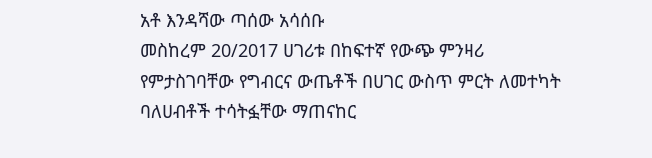አቶ እንዳሻው ጣሰው አሳሰቡ
መስከረም 20/2017 ሀገሪቱ በከፍተኛ የውጭ ምንዛሪ የምታስገባቸው የግብርና ውጤቶች በሀገር ውስጥ ምርት ለመተካት ባለሀብቶች ተሳትፏቸው ማጠናከር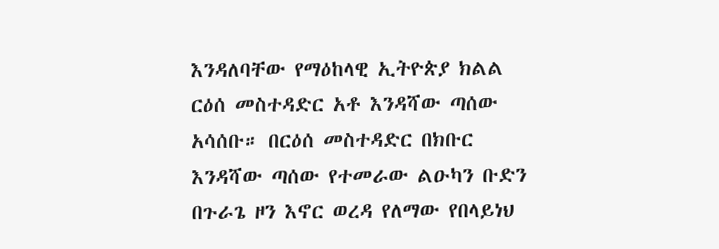እንዳለባቸው የማዕከላዊ ኢትዮጵያ ክልል ርዕሰ መስተዳድር አቶ እንዳሻው ጣሰው አሳሰቡ። በርዕሰ መስተዳድር በክቡር እንዳሻው ጣሰው የተመራው ልዑካን ቡድን በጉራጌ ዞን እኖር ወረዳ የለማው የበላይነህ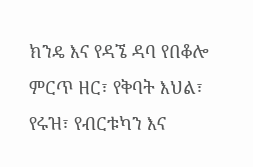ክንዴ እና የዳኜ ዳባ የበቆሎ ምርጥ ዘር፣ የቅባት እህል፣ የሩዝ፣ የብርቱካን እና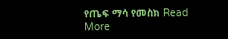የጤፍ ማሳ የመስክ Read More